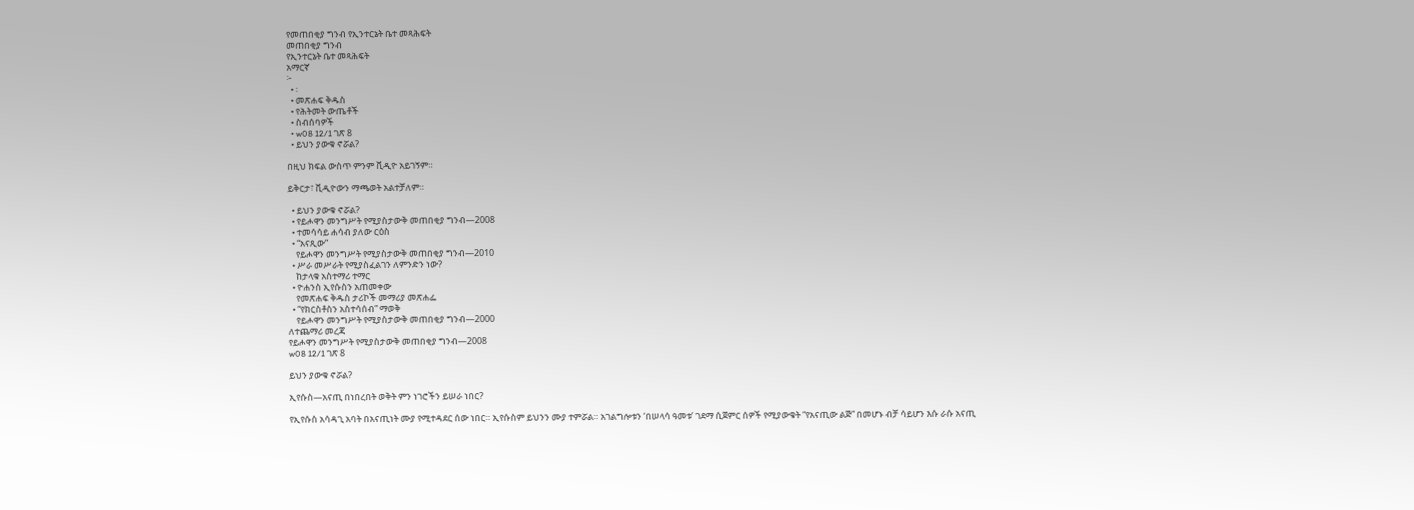የመጠበቂያ ግንብ የኢንተርኔት ቤተ መጻሕፍት
መጠበቂያ ግንብ
የኢንተርኔት ቤተ መጻሕፍት
አማርኛ
፦
  • ፡
  • መጽሐፍ ቅዱስ
  • የሕትመት ውጤቶች
  • ስብሰባዎች
  • w08 12/1 ገጽ 8
  • ይህን ያውቁ ኖሯል?

በዚህ ክፍል ውስጥ ምንም ቪዲዮ አይገኝም።

ይቅርታ፣ ቪዲዮውን ማጫወት አልተቻለም።

  • ይህን ያውቁ ኖሯል?
  • የይሖዋን መንግሥት የሚያስታውቅ መጠበቂያ ግንብ—2008
  • ተመሳሳይ ሐሳብ ያለው ርዕስ
  • “አናጺው”
    የይሖዋን መንግሥት የሚያስታውቅ መጠበቂያ ግንብ—2010
  • ሥራ መሥራት የሚያስፈልገን ለምንድን ነው?
    ከታላቁ አስተማሪ ተማር
  • ዮሐንስ ኢየሱስን አጠመቀው
    የመጽሐፍ ቅዱስ ታሪኮች መማሪያ መጽሐፌ
  • “የክርስቶስን አስተሳሰብ” ማወቅ
    የይሖዋን መንግሥት የሚያስታውቅ መጠበቂያ ግንብ—2000
ለተጨማሪ መረጃ
የይሖዋን መንግሥት የሚያስታውቅ መጠበቂያ ግንብ—2008
w08 12/1 ገጽ 8

ይህን ያውቁ ኖሯል?

ኢየሱስ—አናጢ በነበረበት ወቅት ምን ነገሮችን ይሠራ ነበር?

የኢየሱስ አሳዳጊ አባት በአናጢነት ሙያ የሚተዳደር ሰው ነበር። ኢየሱስም ይህንን ሙያ ተምሯል። አገልግሎቱን ‘በሠላሳ ዓመቱ’ ገደማ ሲጀምር ሰዎች የሚያውቁት “የአናጢው ልጅ” በመሆኑ ብቻ ሳይሆን እሱ ራሱ አናጢ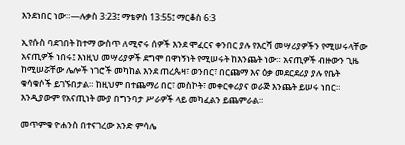እንደነበር ነው።—ሉቃስ 3:23፤ ማቴዎስ 13:55፤ ማርቆስ 6:3

ኢየሱስ ባደገበት ከተማ ውስጥ ለሚኖሩ ሰዎች እንደ ሞፈርና ቀንበር ያሉ የእርሻ መሣሪያዎችን የሚሠሩላቸው አናጢዎች ነበሩ፤ እነዚህ መሣሪያዎች ደግሞ በዋነኝነት የሚሠሩት ከእንጨት ነው። አናጢዎች ብዙውን ጊዜ ከሚሠሯቸው ሌሎች ነገሮች መካከል እንደ ጠረጴዛ፣ ወንበር፣ በርጩማ እና ዕቃ መደርደሪያ ያሉ የቤት ቁሳቁሶች ይገኙበታል። ከዚህም በተጨማሪ በር፣ መስኮት፣ መቀርቀሪያና ወራጅ እንጨት ይሠሩ ነበር። እንዲያውም የአናጢነት ሙያ በግንባታ ሥራዎች ላይ መካፈልን ይጨምራል።

መጥምቁ ዮሐንስ በተናገረው አንድ ምሳሌ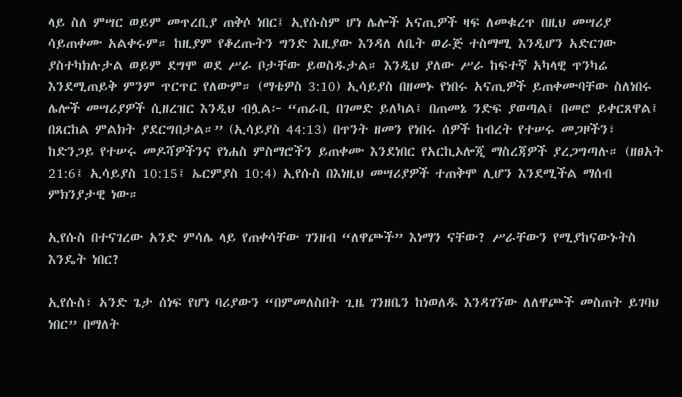ላይ ስለ ምሣር ወይም መጥረቢያ ጠቅሶ ነበር፤ ኢየሱስም ሆነ ሌሎች አናጢዎች ዛፍ ለመቁረጥ በዚህ መሣሪያ ሳይጠቀሙ አልቀሩም። ከዚያም የቆረጡትን ግንድ እዚያው እንዳለ ለቤት ወራጅ ተስማሚ እንዲሆን አድርገው ያስተካክሉታል ወይም ደግሞ ወደ ሥራ ቦታቸው ይወስዱታል። እንዲህ ያለው ሥራ ከፍተኛ አካላዊ ጥንካሬ እንደሚጠይቅ ምንም ጥርጥር የለውም። (ማቴዎስ 3:10) ኢሳይያስ በዘመኑ የነበሩ አናጢዎች ይጠቀሙባቸው ስለነበሩ ሌሎች መሣሪያዎች ሲዘረዝር እንዲህ ብሏል፦ “ጠራቢ በገመድ ይለካል፤ በጠመኔ ንድፍ ያወጣል፤ በመሮ ይቀርጸዋል፤ በጸርከል ምልክት ያደርግበታል።” (ኢሳይያስ 44:13) በጥንት ዘመን የነበሩ ሰዎች ከብረት የተሠሩ መጋዞችን፣ ከድንጋይ የተሠሩ መዶሻዎችንና የነሐስ ምስማሮችን ይጠቀሙ እንደነበር የአርኪኦሎጂ ማስረጃዎች ያረጋግጣሉ። (ዘፀአት 21:6፤ ኢሳይያስ 10:15፤ ኤርምያስ 10:4) ኢየሱስ በእነዚህ መሣሪያዎች ተጠቅሞ ሊሆን እንደሚችል ማሰብ ምክንያታዊ ነው።

ኢየሱስ በተናገረው አንድ ምሳሌ ላይ የጠቀሳቸው ገንዘብ “ለዋጮች” እነማን ናቸው? ሥራቸውን የሚያከናውኑትስ እንዴት ነበር?

ኢየሱስ፣ አንድ ጌታ ሰነፍ የሆነ ባሪያውን “በምመለስበት ጊዜ ገንዘቤን ከነወለዱ እንዳገኘው ለለዋጮች መስጠት ይገባህ ነበር” በማለት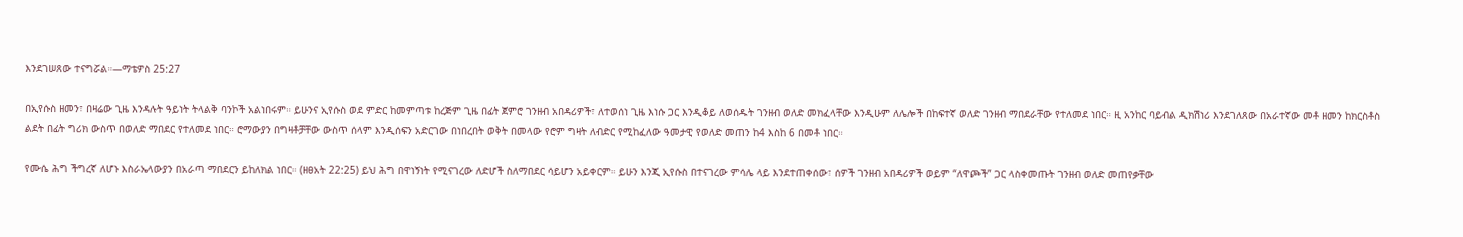እንደገሠጸው ተናግሯል።—ማቴዎስ 25:27

በኢየሱስ ዘመን፣ በዛሬው ጊዜ እንዳሉት ዓይነት ትላልቅ ባንኮች አልነበሩም። ይሁንና ኢየሱስ ወደ ምድር ከመምጣቱ ከረጅም ጊዜ በፊት ጀምሮ ገንዘብ አበዳሪዎች፣ ለተወሰነ ጊዜ እነሱ ጋር እንዲቆይ ለወሰዱት ገንዘብ ወለድ መክፈላቸው እንዲሁም ለሌሎች በከፍተኛ ወለድ ገንዘብ ማበደራቸው የተለመደ ነበር። ዚ አንከር ባይብል ዲክሽነሪ እንደገለጸው በአራተኛው መቶ ዘመን ከክርስቶስ ልደት በፊት ግሪክ ውስጥ በወለድ ማበደር የተለመደ ነበር። ሮማውያን በግዛቶቻቸው ውስጥ ሰላም እንዲሰፍን አድርገው በነበረበት ወቅት በመላው የሮም ግዛት ለብድር የሚከፈለው ዓመታዊ የወለድ መጠን ከ4 እስከ 6 በመቶ ነበር።

የሙሴ ሕግ ችግረኛ ለሆኑ እስራኤላውያን በአራጣ ማበደርን ይከለክል ነበር። (ዘፀአት 22:25) ይህ ሕግ በዋነኝነት የሚናገረው ለድሆች ስለማበደር ሳይሆን አይቀርም። ይሁን እንጂ ኢየሱስ በተናገረው ምሳሌ ላይ እንደተጠቀሰው፣ ሰዎች ገንዘብ አበዳሪዎች ወይም “ለዋጮች” ጋር ላስቀመጡት ገንዘብ ወለድ መጠየቃቸው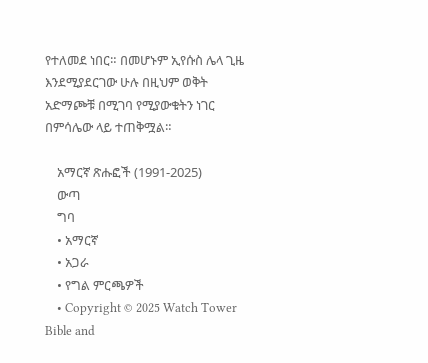የተለመደ ነበር። በመሆኑም ኢየሱስ ሌላ ጊዜ እንደሚያደርገው ሁሉ በዚህም ወቅት አድማጮቹ በሚገባ የሚያውቁትን ነገር በምሳሌው ላይ ተጠቅሟል።

    አማርኛ ጽሑፎች (1991-2025)
    ውጣ
    ግባ
    • አማርኛ
    • አጋራ
    • የግል ምርጫዎች
    • Copyright © 2025 Watch Tower Bible and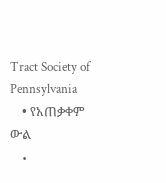Tract Society of Pennsylvania
    • የአጠቃቀም ውል
    •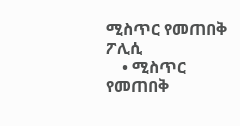ሚስጥር የመጠበቅ ፖሊሲ
    • ሚስጥር የመጠበቅ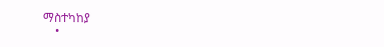ማስተካከያ
    •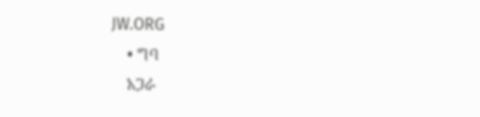JW.ORG
    • ግባ
    አጋራ